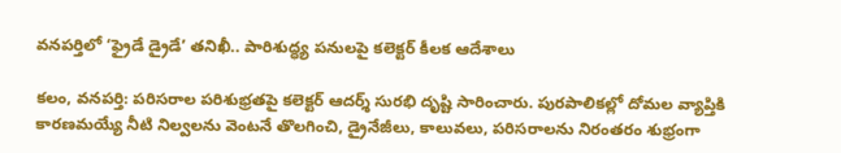వనపర్తిలో ‘ఫ్రైడే డ్రైడే’ తనిఖీ.. పారిశుద్ధ్య పనులపై కలెక్టర్ కీలక ఆదేశాలు

కలం, వనపర్తి: పరిసరాల పరిశుభ్రతపై కలెక్టర్ ఆదర్శ్ సురభి దృష్టి సారించారు. పురపాలికల్లో దోమల వ్యాప్తికి కారణమయ్యే నీటి నిల్వలను వెంటనే తొలగించి, డ్రైనేజీలు, కాలువలు, పరిసరాలను నిరంతరం శుభ్రంగా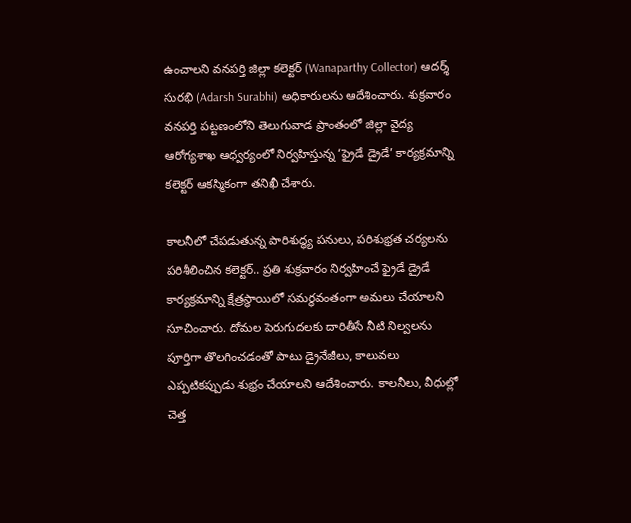ఉంచాలని వనపర్తి జిల్లా కలెక్టర్ (Wanaparthy Collector) ఆదర్శ్ సురభి (Adarsh Surabhi) అధికారులను ఆదేశించారు. శుక్రవారం వనపర్తి పట్టణంలోని తెలుగువాడ ప్రాంతంలో జిల్లా వైద్య ఆరోగ్యశాఖ ఆధ్వర్యంలో నిర్వహిస్తున్న ‘ఫ్రైడే డ్రైడే’ కార్యక్రమాన్ని కలెక్టర్ ఆకస్మికంగా తనిఖీ చేశారు.

కాలనీలో చేపడుతున్న పారిశుద్ధ్య పనులు, పరిశుభ్రత చర్యలను పరిశీలించిన కలెక్టర్.. ప్రతి శుక్రవారం నిర్వహించే ఫ్రైడే డ్రైడే కార్యక్రమాన్ని క్షేత్రస్థాయిలో సమర్థవంతంగా అమలు చేయాలని సూచించారు. దోమల పెరుగుదలకు దారితీసే నీటి నిల్వలను పూర్తిగా తొలగించడంతో పాటు డ్రైనేజీలు, కాలువలు ఎప్పటికప్పుడు శుభ్రం చేయాలని ఆదేశించారు. కాలనీలు, వీధుల్లో చెత్త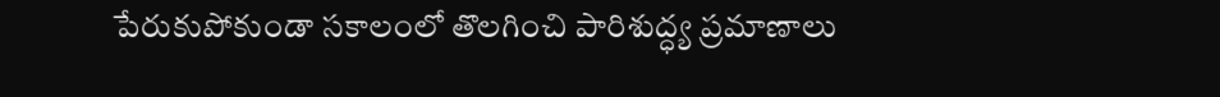పేరుకుపోకుండా సకాలంలో తొలగించి పారిశుద్ధ్య ప్రమాణాలు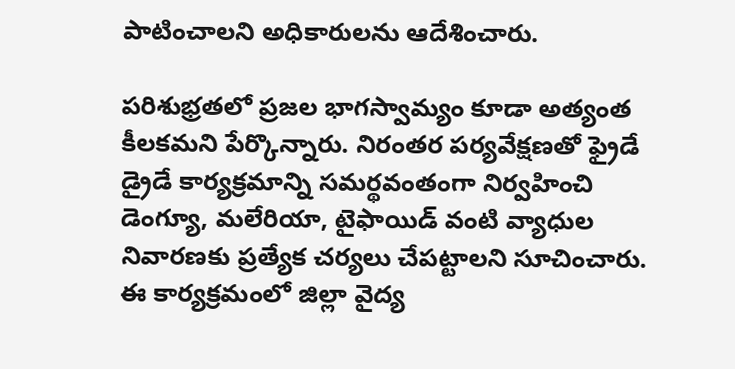పాటించాలని అధికారులను ఆదేశించారు.

పరిశుభ్రతలో ప్రజల భాగస్వామ్యం కూడా అత్యంత కీలకమని పేర్కొన్నారు. నిరంతర పర్యవేక్షణతో ఫ్రైడే డ్రైడే కార్యక్రమాన్ని సమర్థవంతంగా నిర్వహించి డెంగ్యూ, మలేరియా, టైఫాయిడ్ వంటి వ్యాధుల నివారణకు ప్రత్యేక చర్యలు చేపట్టాలని సూచించారు. ఈ కార్యక్రమంలో జిల్లా వైద్య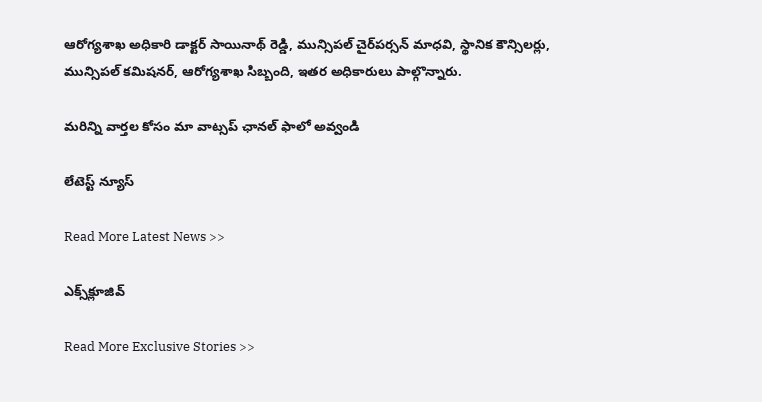ఆరోగ్యశాఖ అధికారి డాక్టర్ సాయినాథ్ రెడ్డి, మున్సిపల్ చైర్‌పర్సన్ మాధవి, స్థానిక కౌన్సిలర్లు, మున్సిపల్ కమిషనర్, ఆరోగ్యశాఖ సిబ్బంది, ఇతర అధికారులు పాల్గొన్నారు.

మ‌రిన్ని వార్త‌ల కోసం మా వాట్స‌ప్ ఛాన‌ల్ ఫాలో అవ్వండి

లేటెస్ట్ న్యూస్‌

Read More Latest News >>

ఎక్స్‌క్లూజివ్‌

Read More Exclusive Stories >>